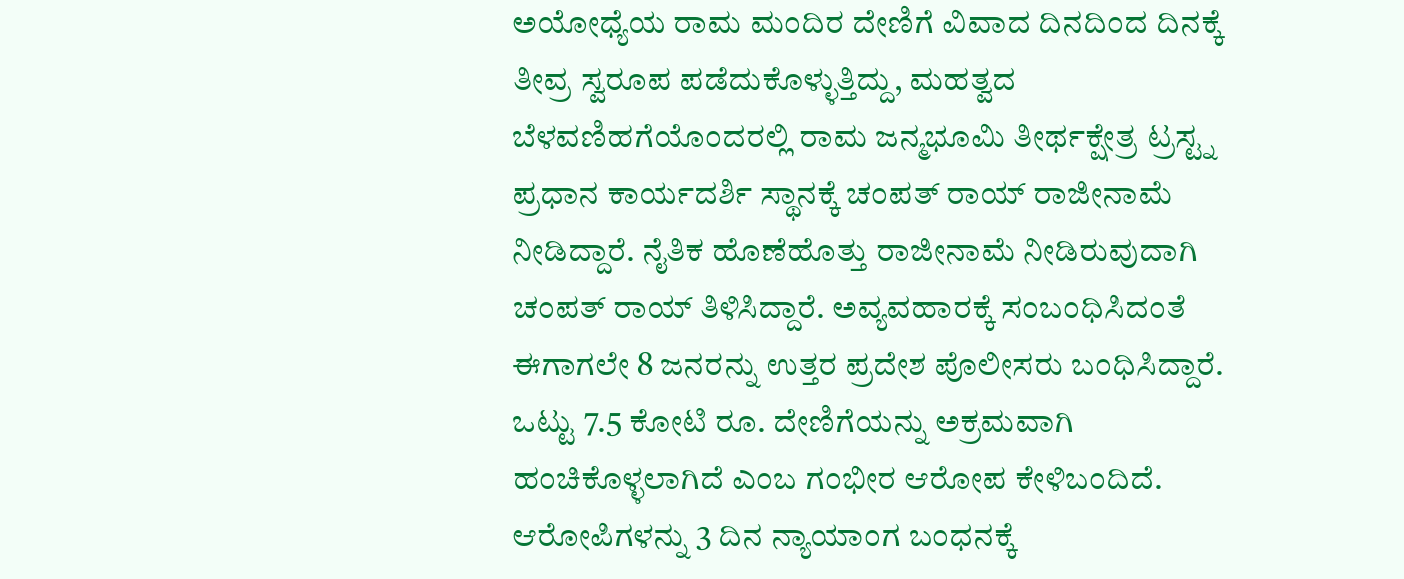ಅಯೋಧ್ಯೆಯ ರಾಮ ಮಂದಿರ ದೇಣಿಗೆ ವಿವಾದ ದಿನದಿಂದ ದಿನಕ್ಕೆ ತೀವ್ರ ಸ್ವರೂಪ ಪಡೆದುಕೊಳ್ಳುತ್ತಿದ್ದು, ಮಹತ್ವದ ಬೆಳವಣಿಹಗೆಯೊಂದರಲ್ಲಿ ರಾಮ ಜನ್ಮಭೂಮಿ ತೀರ್ಥಕ್ಷೇತ್ರ ಟ್ರಸ್ಟ್ನ ಪ್ರಧಾನ ಕಾರ್ಯದರ್ಶಿ ಸ್ಥಾನಕ್ಕೆ ಚಂಪತ್ ರಾಯ್ ರಾಜೀನಾಮೆ ನೀಡಿದ್ದಾರೆ. ನೈತಿಕ ಹೊಣೆಹೊತ್ತು ರಾಜೀನಾಮೆ ನೀಡಿರುವುದಾಗಿ ಚಂಪತ್ ರಾಯ್ ತಿಳಿಸಿದ್ದಾರೆ. ಅವ್ಯವಹಾರಕ್ಕೆ ಸಂಬಂಧಿಸಿದಂತೆ ಈಗಾಗಲೇ 8 ಜನರನ್ನು ಉತ್ತರ ಪ್ರದೇಶ ಪೊಲೀಸರು ಬಂಧಿಸಿದ್ದಾರೆ. ಒಟ್ಟು 7.5 ಕೋಟಿ ರೂ. ದೇಣಿಗೆಯನ್ನು ಅಕ್ರಮವಾಗಿ ಹಂಚಿಕೊಳ್ಳಲಾಗಿದೆ ಎಂಬ ಗಂಭೀರ ಆರೋಪ ಕೇಳಿಬಂದಿದೆ. ಆರೋಪಿಗಳನ್ನು 3 ದಿನ ನ್ಯಾಯಾಂಗ ಬಂಧನಕ್ಕೆ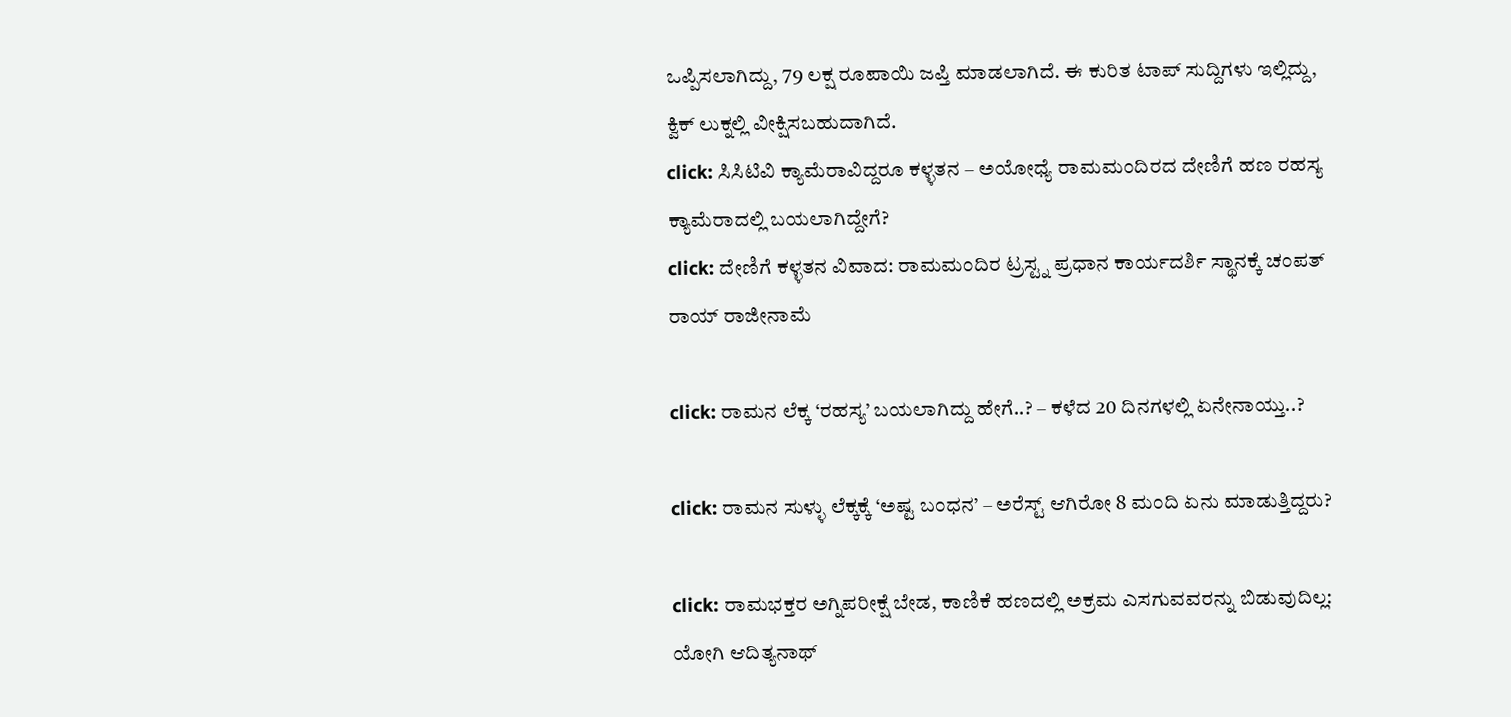ಒಪ್ಪಿಸಲಾಗಿದ್ದು, 79 ಲಕ್ಷ ರೂಪಾಯಿ ಜಪ್ತಿ ಮಾಡಲಾಗಿದೆ. ಈ ಕುರಿತ ಟಾಪ್ ಸುದ್ದಿಗಳು ಇಲ್ಲಿದ್ದು, ಕ್ವಿಕ್ ಲುಕ್ನಲ್ಲಿ ವೀಕ್ಷಿಸಬಹುದಾಗಿದೆ.
click: ಸಿಸಿಟಿವಿ ಕ್ಯಾಮೆರಾವಿದ್ದರೂ ಕಳ್ಳತನ – ಅಯೋಧ್ಯೆ ರಾಮಮಂದಿರದ ದೇಣಿಗೆ ಹಣ ರಹಸ್ಯ ಕ್ಯಾಮೆರಾದಲ್ಲಿ ಬಯಲಾಗಿದ್ದೇಗೆ?
click: ದೇಣಿಗೆ ಕಳ್ಳತನ ವಿವಾದ: ರಾಮಮಂದಿರ ಟ್ರಸ್ಟ್ನ ಪ್ರಧಾನ ಕಾರ್ಯದರ್ಶಿ ಸ್ಥಾನಕ್ಕೆ ಚಂಪತ್ ರಾಯ್ ರಾಜೀನಾಮೆ

click: ರಾಮನ ಲೆಕ್ಕ ‘ರಹಸ್ಯ’ ಬಯಲಾಗಿದ್ದು ಹೇಗೆ..? – ಕಳೆದ 20 ದಿನಗಳಲ್ಲಿ ಏನೇನಾಯ್ತು..?

click: ರಾಮನ ಸುಳ್ಳು ಲೆಕ್ಕಕ್ಕೆ ‘ಅಷ್ಟ ಬಂಧನ’ – ಅರೆಸ್ಟ್ ಆಗಿರೋ 8 ಮಂದಿ ಏನು ಮಾಡುತ್ತಿದ್ದರು?

click: ರಾಮಭಕ್ತರ ಅಗ್ನಿಪರೀಕ್ಷೆ ಬೇಡ, ಕಾಣಿಕೆ ಹಣದಲ್ಲಿ ಅಕ್ರಮ ಎಸಗುವವರನ್ನು ಬಿಡುವುದಿಲ್ಲ: ಯೋಗಿ ಆದಿತ್ಯನಾಥ್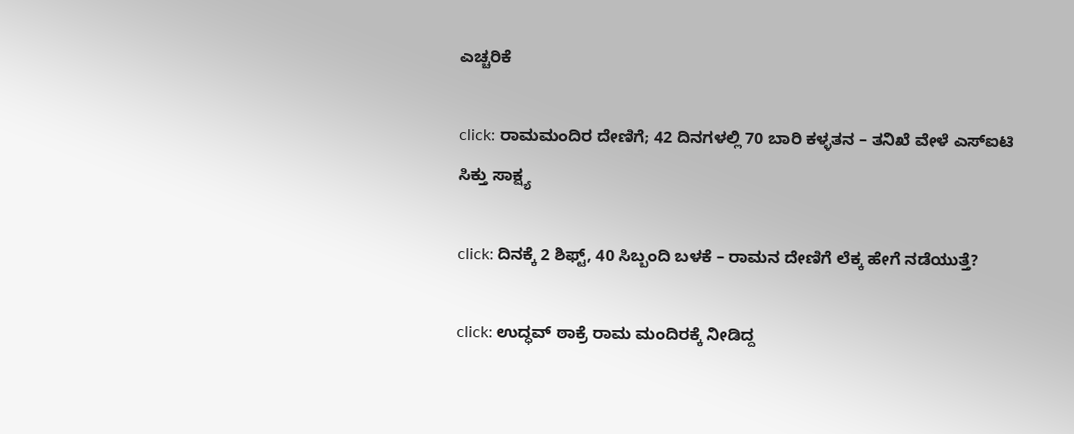ಎಚ್ಚರಿಕೆ

click: ರಾಮಮಂದಿರ ದೇಣಿಗೆ; 42 ದಿನಗಳಲ್ಲಿ 70 ಬಾರಿ ಕಳ್ಳತನ – ತನಿಖೆ ವೇಳೆ ಎಸ್ಐಟಿ ಸಿಕ್ತು ಸಾಕ್ಷ್ಯ

click: ದಿನಕ್ಕೆ 2 ಶಿಫ್ಟ್, 40 ಸಿಬ್ಬಂದಿ ಬಳಕೆ – ರಾಮನ ದೇಣಿಗೆ ಲೆಕ್ಕ ಹೇಗೆ ನಡೆಯುತ್ತೆ?

click: ಉದ್ಧವ್ ಠಾಕ್ರೆ ರಾಮ ಮಂದಿರಕ್ಕೆ ನೀಡಿದ್ದ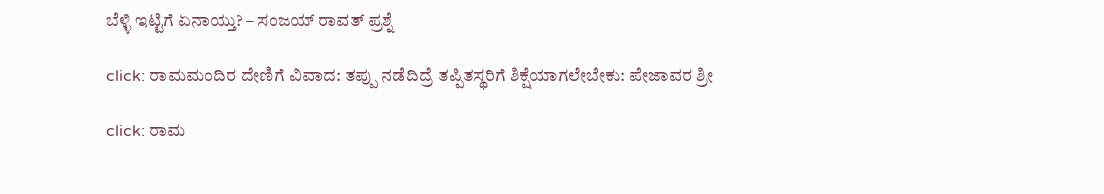ಬೆಳ್ಳಿ ಇಟ್ಟಿಗೆ ಏನಾಯ್ತು? – ಸಂಜಯ್ ರಾವತ್ ಪ್ರಶ್ನೆ

click: ರಾಮಮಂದಿರ ದೇಣಿಗೆ ವಿವಾದ: ತಪ್ಪು ನಡೆದಿದ್ರೆ ತಪ್ಪಿತಸ್ಥರಿಗೆ ಶಿಕ್ಷೆಯಾಗಲೇಬೇಕು: ಪೇಜಾವರ ಶ್ರೀ

click: ರಾಮ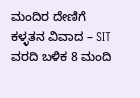ಮಂದಿರ ದೇಣಿಗೆ ಕಳ್ಳತನ ವಿವಾದ – SIT ವರದಿ ಬಳಿಕ 8 ಮಂದಿ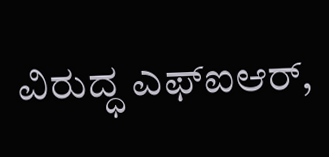ವಿರುದ್ಧ ಎಫ್ಐಆರ್,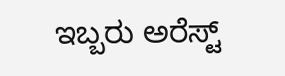ಇಬ್ಬರು ಅರೆಸ್ಟ್